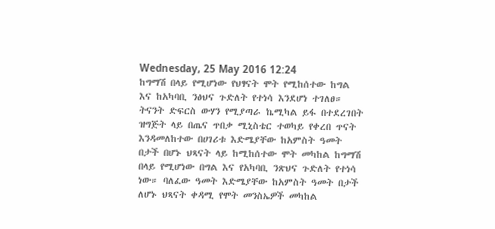Wednesday, 25 May 2016 12:24
ከግማሽ በላይ የሚሆነው የህፃናት ሞት የሚከሰተው ከግል እና ከአካባቢ ንፅህና ጉድለት የተነሳ እንደሆነ ተገለፀ።
ትናንት ድፍርስ ውሃን የሚያጣራ ኬሚካል ይፋ በተደረገበት ዝግጅት ላይ በጤና ጥበቃ ሚኒስቴር ተወካይ የቀረበ ጥናት እንዳመለከተው በሀገሪቱ እድሜያቸው ከአምስት ዓመት በታች በሆኑ ህጻናት ላይ ከሚከሰተው ሞት መካከል ከግማሽ በላይ የሚሆነው በግል እና የአካባቢ ንጽህና ጉድለት የተነሳ ነው። ባለፈው ዓመት እድሜያቸው ከአምስት ዓመት በታች ለሆኑ ህጻናት ቀዳሚ የሞት መንስኤዎች መካከል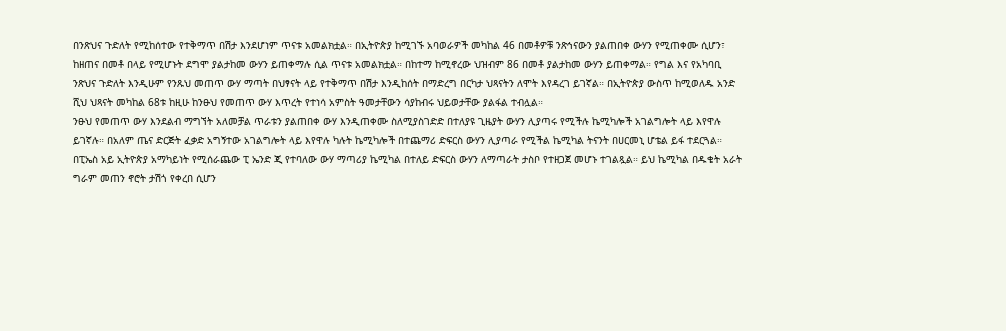በንጽህና ጉድለት የሚከሰተው የተቅማጥ በሽታ እንደሆነም ጥናቱ አመልክቷል። በኢትዮጵያ ከሚገኙ አባወራዎች መካከል 46 በመቶዎቹ ንጽኅናውን ያልጠበቀ ውሃን የሚጠቀሙ ሲሆን፣ ከዘጠና በመቶ በላይ የሚሆኑት ደግሞ ያልታከመ ውሃን ይጠቀማሉ ሲል ጥናቱ አመልክቷል። በከተማ ከሚኖረው ህዝብም 86 በመቶ ያልታከመ ውሃን ይጠቀማል። የግል እና የአካባቢ ንጽህና ጉድለት እንዲሁም የንጹህ መጠጥ ውሃ ማጣት በህፃናት ላይ የተቅማጥ በሽታ እንዲከሰት በማድረግ በርካታ ህጻናትን ለሞት እየዳረገ ይገኛል። በኢትዮጵያ ውስጥ ከሚወለዱ አንድ ሺህ ህጻናት መካከል 68ቱ ከዚሁ ከንፁህ የመጠጥ ውሃ እጥረት የተነሳ አምስት ዓመታቸውን ሳያከብሩ ህይወታቸው ያልፋል ተብሏል።
ንፁህ የመጠጥ ውሃ እንደልብ ማግኘት አለመቻል ጥራቱን ያልጠበቀ ውሃ እንዲጠቀሙ ስለሚያስገድድ በተለያዩ ጊዜያት ውሃን ሊያጣሩ የሚችሉ ኬሚካሎች አገልግሎት ላይ እየዋሉ ይገኛሉ። በአለም ጤና ድርጅት ፈቃድ አግኝተው አገልግሎት ላይ እየዋሉ ካሉት ኬሚካሎች በተጨማሪ ድፍርስ ውሃን ሊያጣራ የሚችል ኬሚካል ትናንት በሀርመኒ ሆቴል ይፋ ተደርጓል። በፒኤስ አይ ኢትዮጵያ አማካይነት የሚሰራጨው ፒ ኤንድ ጂ የተባለው ውሃ ማጣሪያ ኬሚካል በተለይ ድፍርስ ውሃን ለማጣራት ታስቦ የተዘጋጀ መሆኑ ተገልጿል። ይህ ኬሚካል በዱቄት አራት ግራም መጠን ኖሮት ታሽጎ የቀረበ ሲሆን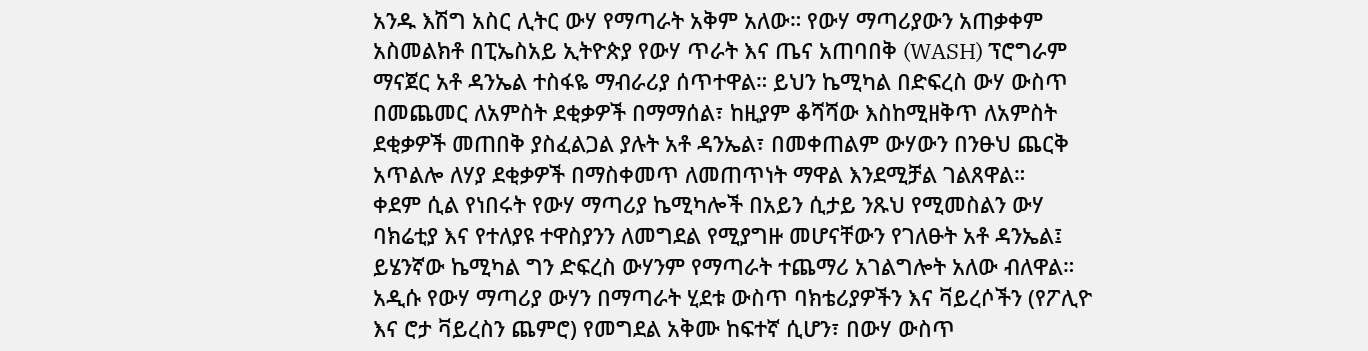አንዱ እሽግ አስር ሊትር ውሃ የማጣራት አቅም አለው። የውሃ ማጣሪያውን አጠቃቀም አስመልክቶ በፒኤስአይ ኢትዮጵያ የውሃ ጥራት እና ጤና አጠባበቅ (WASH) ፕሮግራም ማናጀር አቶ ዳንኤል ተስፋዬ ማብራሪያ ሰጥተዋል። ይህን ኬሚካል በድፍረስ ውሃ ውስጥ በመጨመር ለአምስት ደቂቃዎች በማማሰል፣ ከዚያም ቆሻሻው እስከሚዘቅጥ ለአምስት ደቂቃዎች መጠበቅ ያስፈልጋል ያሉት አቶ ዳንኤል፣ በመቀጠልም ውሃውን በንፁህ ጨርቅ አጥልሎ ለሃያ ደቂቃዎች በማስቀመጥ ለመጠጥነት ማዋል እንደሚቻል ገልጸዋል።
ቀደም ሲል የነበሩት የውሃ ማጣሪያ ኬሚካሎች በአይን ሲታይ ንጹህ የሚመስልን ውሃ ባክሬቲያ እና የተለያዩ ተዋስያንን ለመግደል የሚያግዙ መሆናቸውን የገለፁት አቶ ዳንኤል፤ ይሄንኛው ኬሚካል ግን ድፍረስ ውሃንም የማጣራት ተጨማሪ አገልግሎት አለው ብለዋል። አዲሱ የውሃ ማጣሪያ ውሃን በማጣራት ሂደቱ ውስጥ ባክቴሪያዎችን እና ቫይረሶችን (የፖሊዮ እና ሮታ ቫይረስን ጨምሮ) የመግደል አቅሙ ከፍተኛ ሲሆን፣ በውሃ ውስጥ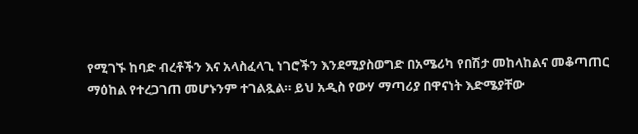የሚገኙ ከባድ ብረቶችን እና አላስፈላጊ ነገሮችን እንደሚያስወግድ በአሜሪካ የበሽታ መከላከልና መቆጣጠር ማዕከል የተረጋገጠ መሆኑንም ተገልጿል። ይህ አዲስ የውሃ ማጣሪያ በዋናነት እድሜያቸው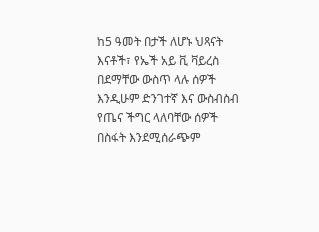ከ5 ዓመት በታች ለሆኑ ህጻናት እናቶች፣ የኤች አይ ቪ ቫይረስ በደማቸው ውስጥ ላሉ ሰዎች እንዲሁም ድንገተኛ እና ውስብስብ የጤና ችግር ላለባቸው ሰዎች በስፋት እንደሚሰራጭም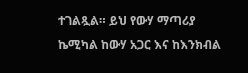ተገልጿል። ይህ የውሃ ማጣሪያ ኬሚካል ከውሃ አጋር እና ከእንክብል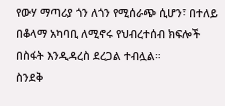የውሃ ማጣሪያ ጎን ለጎን የሚሰራጭ ሲሆን፣ በተለይ በቆላማ አካባቢ ለሚኖሩ የህብረተሰብ ክፍሎች በስፋት እንዲዳረስ ደረጋል ተብሏል።
ስንደቅ